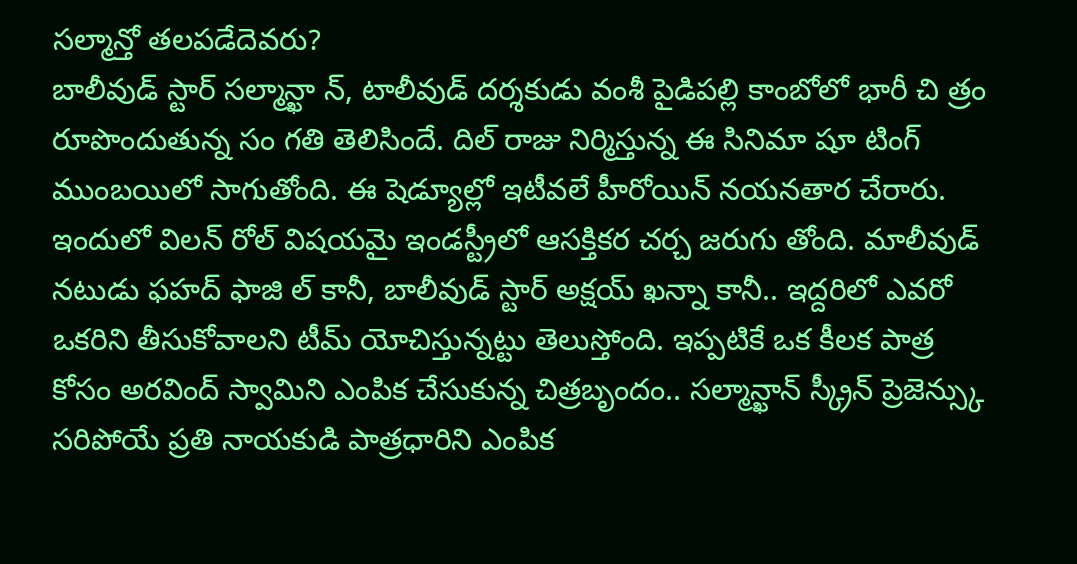సల్మాన్తో తలపడేదెవరు?
బాలీవుడ్ స్టార్ సల్మాన్ఖా న్, టాలీవుడ్ దర్శకుడు వంశీ పైడిపల్లి కాంబోలో భారీ చి త్రం రూపొందుతున్న సం గతి తెలిసిందే. దిల్ రాజు నిర్మిస్తున్న ఈ సినిమా షూ టింగ్ ముంబయిలో సాగుతోంది. ఈ షెడ్యూల్లో ఇటీవలే హీరోయిన్ నయనతార చేరారు.
ఇందులో విలన్ రోల్ విషయమై ఇండస్ట్రీలో ఆసక్తికర చర్చ జరుగు తోంది. మాలీవుడ్ నటుడు ఫహద్ ఫాజి ల్ కానీ, బాలీవుడ్ స్టార్ అక్షయ్ ఖన్నా కానీ.. ఇద్దరిలో ఎవరో ఒకరిని తీసుకోవాలని టీమ్ యోచిస్తున్నట్టు తెలుస్తోంది. ఇప్పటికే ఒక కీలక పాత్ర కోసం అరవింద్ స్వామిని ఎంపిక చేసుకున్న చిత్రబృందం.. సల్మాన్ఖాన్ స్క్రీన్ ప్రెజెన్స్కు సరిపోయే ప్రతి నాయకుడి పాత్రధారిని ఎంపిక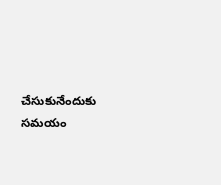చేసుకునేందుకు సమయం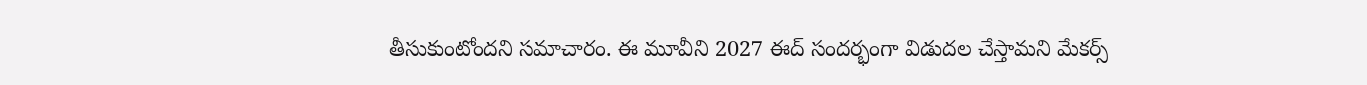తీసుకుంటోందని సమాచారం. ఈ మూవీని 2027 ఈద్ సందర్భంగా విడుదల చేస్తామని మేకర్స్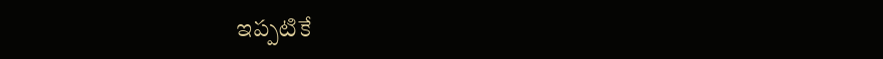ఇప్పటికే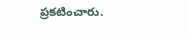ప్రకటించారు.